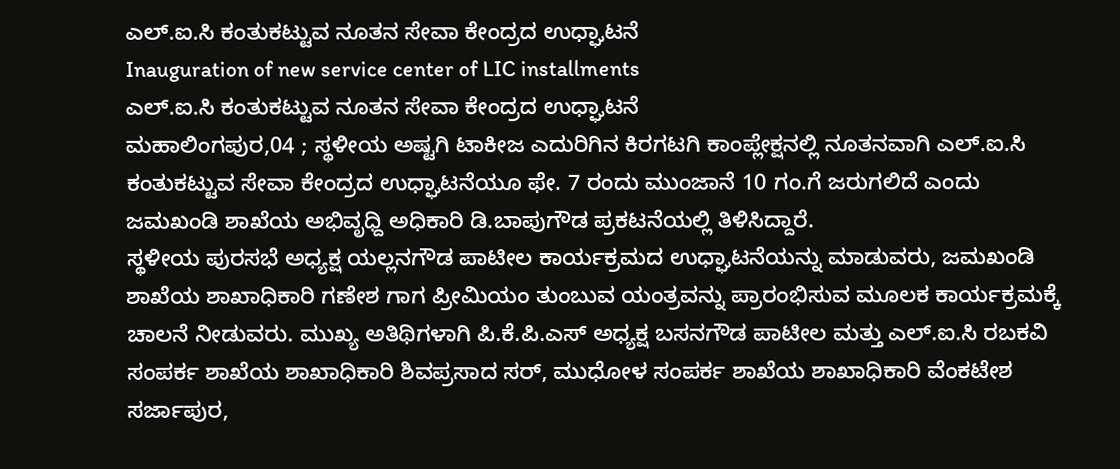ಎಲ್.ಐ.ಸಿ ಕಂತುಕಟ್ಟುವ ನೂತನ ಸೇವಾ ಕೇಂದ್ರದ ಉಧ್ಘಾಟನೆ
Inauguration of new service center of LIC installments
ಎಲ್.ಐ.ಸಿ ಕಂತುಕಟ್ಟುವ ನೂತನ ಸೇವಾ ಕೇಂದ್ರದ ಉಧ್ಘಾಟನೆ
ಮಹಾಲಿಂಗಪುರ,04 ; ಸ್ಥಳೀಯ ಅಷ್ಟಗಿ ಟಾಕೀಜ ಎದುರಿಗಿನ ಕಿರಗಟಗಿ ಕಾಂಪ್ಲೇಕ್ಷನಲ್ಲಿ ನೂತನವಾಗಿ ಎಲ್.ಐ.ಸಿ ಕಂತುಕಟ್ಟುವ ಸೇವಾ ಕೇಂದ್ರದ ಉಧ್ಘಾಟನೆಯೂ ಫೇ. 7 ರಂದು ಮುಂಜಾನೆ 10 ಗಂ.ಗೆ ಜರುಗಲಿದೆ ಎಂದು ಜಮಖಂಡಿ ಶಾಖೆಯ ಅಭಿವೃಧ್ದಿ ಅಧಿಕಾರಿ ಡಿ.ಬಾಪುಗೌಡ ಪ್ರಕಟನೆಯಲ್ಲಿ ತಿಳಿಸಿದ್ದಾರೆ.
ಸ್ಥಳೀಯ ಪುರಸಭೆ ಅಧ್ಯಕ್ಷ ಯಲ್ಲನಗೌಡ ಪಾಟೀಲ ಕಾರ್ಯಕ್ರಮದ ಉಧ್ಘಾಟನೆಯನ್ನು ಮಾಡುವರು, ಜಮಖಂಡಿ ಶಾಖೆಯ ಶಾಖಾಧಿಕಾರಿ ಗಣೇಶ ಗಾಗ ಪ್ರೀಮಿಯಂ ತುಂಬುವ ಯಂತ್ರವನ್ನು ಪ್ರಾರಂಭಿಸುವ ಮೂಲಕ ಕಾರ್ಯಕ್ರಮಕ್ಕೆ ಚಾಲನೆ ನೀಡುವರು. ಮುಖ್ಯ ಅತಿಥಿಗಳಾಗಿ ಪಿ.ಕೆ.ಪಿ.ಎಸ್ ಅಧ್ಯಕ್ಷ ಬಸನಗೌಡ ಪಾಟೀಲ ಮತ್ತು ಎಲ್.ಐ.ಸಿ ರಬಕವಿ ಸಂಪರ್ಕ ಶಾಖೆಯ ಶಾಖಾಧಿಕಾರಿ ಶಿವಪ್ರಸಾದ ಸರ್, ಮುಧೋಳ ಸಂಪರ್ಕ ಶಾಖೆಯ ಶಾಖಾಧಿಕಾರಿ ವೆಂಕಟೇಶ ಸರ್ಜಾಪುರ,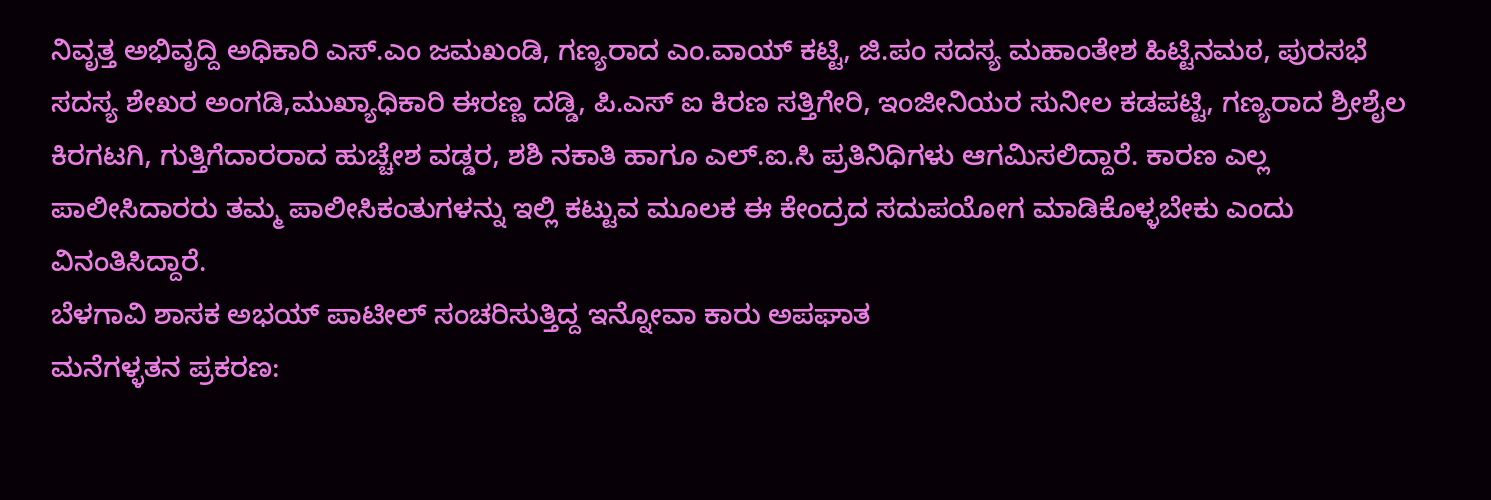ನಿವೃತ್ತ ಅಭಿವೃದ್ದಿ ಅಧಿಕಾರಿ ಎಸ್.ಎಂ ಜಮಖಂಡಿ, ಗಣ್ಯರಾದ ಎಂ.ವಾಯ್ ಕಟ್ಟಿ, ಜಿ.ಪಂ ಸದಸ್ಯ ಮಹಾಂತೇಶ ಹಿಟ್ಟಿನಮಠ, ಪುರಸಭೆ ಸದಸ್ಯ ಶೇಖರ ಅಂಗಡಿ,ಮುಖ್ಯಾಧಿಕಾರಿ ಈರಣ್ಣ ದಡ್ಡಿ, ಪಿ.ಎಸ್ ಐ ಕಿರಣ ಸತ್ತಿಗೇರಿ, ಇಂಜೀನಿಯರ ಸುನೀಲ ಕಡಪಟ್ಟಿ, ಗಣ್ಯರಾದ ಶ್ರೀಶೈಲ ಕಿರಗಟಗಿ, ಗುತ್ತಿಗೆದಾರರಾದ ಹುಚ್ಚೇಶ ವಡ್ಡರ, ಶಶಿ ನಕಾತಿ ಹಾಗೂ ಎಲ್.ಐ.ಸಿ ಪ್ರತಿನಿಧಿಗಳು ಆಗಮಿಸಲಿದ್ದಾರೆ. ಕಾರಣ ಎಲ್ಲ ಪಾಲೀಸಿದಾರರು ತಮ್ಮ ಪಾಲೀಸಿಕಂತುಗಳನ್ನು ಇಲ್ಲಿ ಕಟ್ಟುವ ಮೂಲಕ ಈ ಕೇಂದ್ರದ ಸದುಪಯೋಗ ಮಾಡಿಕೊಳ್ಳಬೇಕು ಎಂದು ವಿನಂತಿಸಿದ್ದಾರೆ.
ಬೆಳಗಾವಿ ಶಾಸಕ ಅಭಯ್ ಪಾಟೀಲ್ ಸಂಚರಿಸುತ್ತಿದ್ದ ಇನ್ನೋವಾ ಕಾರು ಅಪಘಾತ
ಮನೆಗಳ್ಳತನ ಪ್ರಕರಣ: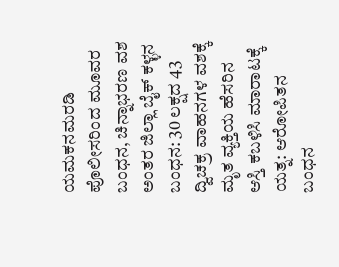ಯಮಕನಮರಡಿ ಪೊಲೀಸರಿಂದ ಮೂವರ ಬಂಧನ, ಚಿನ್ನಾಭರಣ ವಶ
ಅಂತರ ಜಿಲ್ಲಾ ಬೈಕ್ ಕಳ್ಳನ ಬಂಧನ: 30 ಲಕ್ಷದ 43 ದ್ವಿಚಕ್ರ ವಾಹನಗಳ ವಶಕ್ಕೆ
ಮೃತ ವ್ಯಕ್ತಿಯ ಹೆಸರಿನ ಆಸ್ತಿ ಕಬಳಿಸಿ ಮಾರಾಟಕ್ಕೆ ಯತ್ನ: ಆರೋಪಿತನ ಬಂಧನ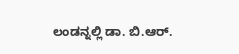ಲಂಡನ್ನಲ್ಲಿ ಡಾ. ಬಿ.ಆರ್.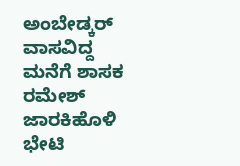ಅಂಬೇಡ್ಕರ್ ವಾಸವಿದ್ದ ಮನೆಗೆ ಶಾಸಕ ರಮೇಶ್ ಜಾರಕಿಹೊಳಿ ಭೇಟಿ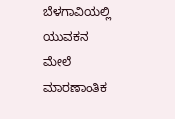ಬೆಳಗಾವಿಯಲ್ಲಿ ಯುವಕನ ಮೇಲೆ ಮಾರಣಾಂತಿಕ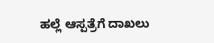ಹಲ್ಲೆ ಆಸ್ಪತ್ರೆಗೆ ದಾಖಲು